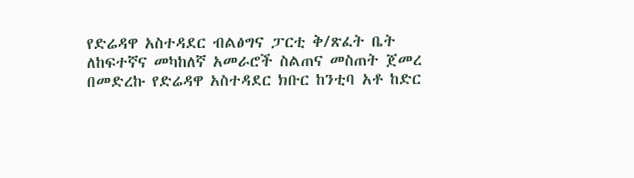የድሬዳዋ አስተዳደር ብልፅግና ፓርቲ ቅ/ጽፈት ቤት ለከፍተኛና መካከለኛ አመራሮች ስልጠና መስጠት ጀመረ
በመድረኩ የድሬዳዋ አስተዳደር ክቡር ከንቲባ አቶ ከድር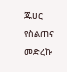ጁሀር የስልጠና መድረኩ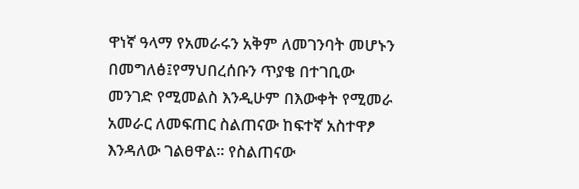ዋነኛ ዓላማ የአመራሩን አቅም ለመገንባት መሆኑን በመግለፅ፤የማህበረሰቡን ጥያቄ በተገቢው መንገድ የሚመልስ እንዲሁም በእውቀት የሚመራ አመራር ለመፍጠር ስልጠናው ከፍተኛ አስተዋፆ እንዳለው ገልፀዋል። የስልጠናው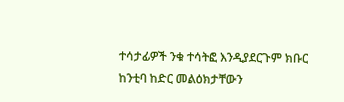ተሳታፊዎች ንቁ ተሳትፎ እንዲያደርጉም ክቡር ከንቲባ ከድር መልዕክታቸውን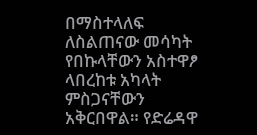በማስተላለፍ ለስልጠናው መሳካት የበኩላቸውን አስተዋፆ ላበረከቱ አካላት ምስጋናቸውን አቅርበዋል። የድሬዳዋ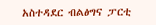አስተዳደር ብልፅግና ፓርቲ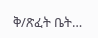ቅ/ጽፈት ቤት…